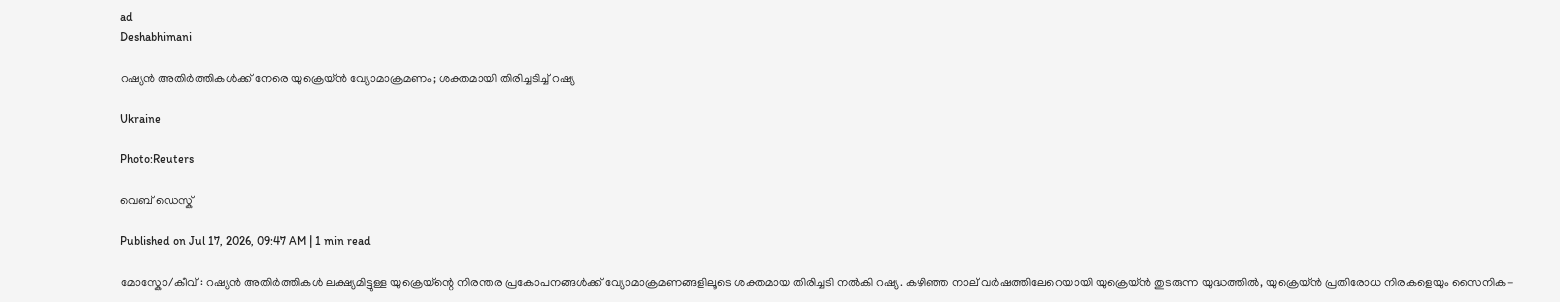ad
Deshabhimani

റഷ്യൻ അതിർത്തികൾക്ക് നേരെ യുക്രെയ്ൻ വ്യോമാക്രമണം; ശക്തമായി തിരിച്ചടിച്ച് റഷ്യ

Ukraine

Photo:Reuters

വെബ് ഡെസ്ക്

Published on Jul 17, 2026, 09:47 AM | 1 min read

മോസ്കോ/കീവ് : റഷ്യൻ അതിർത്തികൾ ലക്ഷ്യമിട്ടുള്ള യുക്രെയ്ന്റെ നിരന്തര പ്രകോപനങ്ങൾക്ക് വ്യോമാക്രമണങ്ങളിലൂടെ ശക്തമായ തിരിച്ചടി നൽകി റഷ്യ. കഴിഞ്ഞ നാല് വർഷത്തിലേറെയായി യുക്രെയ്ൻ തുടരുന്ന യുദ്ധത്തിൽ, യുക്രെയ്ൻ പ്രതിരോധ നിരകളെയും സൈനിക-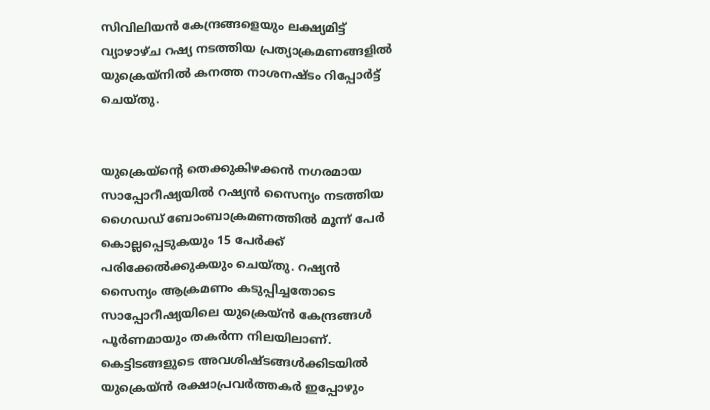സിവിലിയൻ കേന്ദ്രങ്ങളെയും ലക്ഷ്യമിട്ട് വ്യാഴാഴ്ച റഷ്യ നടത്തിയ പ്രത്യാക്രമണങ്ങളിൽ യുക്രെയ്നിൽ കനത്ത നാശനഷ്ടം റിപ്പോർട്ട് ചെയ്തു.


യുക്രെയ്ന്റെ തെക്കുകിഴക്കൻ നഗരമായ സാപ്പോറീഷ്യയിൽ റഷ്യൻ സൈന്യം നടത്തിയ ഗൈഡഡ് ബോംബാക്രമണത്തിൽ മൂന്ന് പേർ കൊല്ലപ്പെടുകയും 15 പേർക്ക് പരിക്കേൽക്കുകയും ചെയ്തു. റഷ്യൻ സൈന്യം ആക്രമണം കടുപ്പിച്ചതോടെ സാപ്പോറീഷ്യയിലെ യുക്രെയ്ൻ കേന്ദ്രങ്ങൾ പൂർണമായും തകർന്ന നിലയിലാണ്. കെട്ടിടങ്ങളുടെ അവശിഷ്ടങ്ങൾക്കിടയിൽ യുക്രെയ്ൻ രക്ഷാപ്രവർത്തകർ ഇപ്പോഴും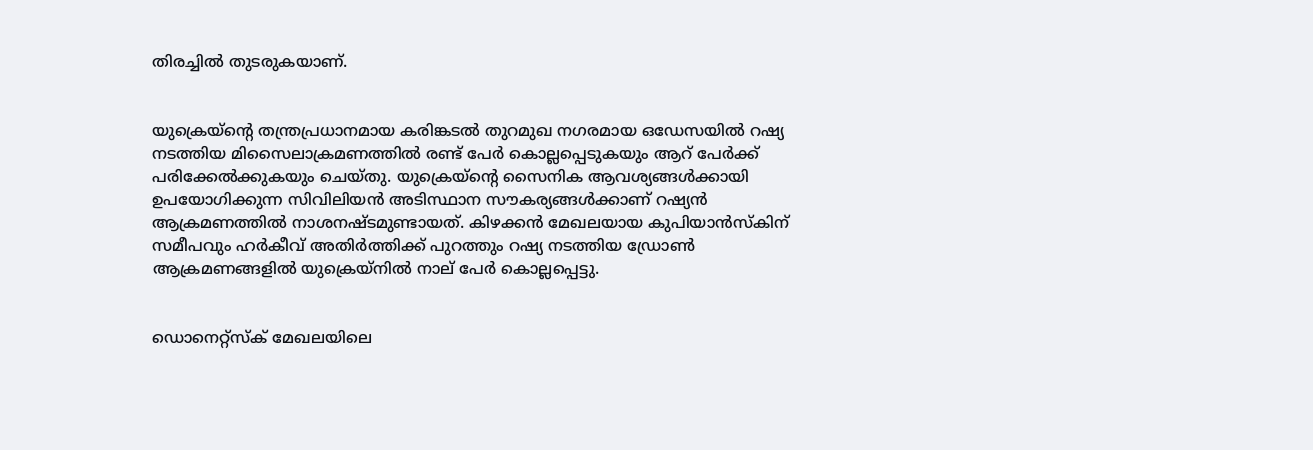തിരച്ചിൽ തുടരുകയാണ്.


യുക്രെയ്ന്റെ തന്ത്രപ്രധാനമായ കരിങ്കടൽ തുറമുഖ നഗരമായ ഒഡേസയിൽ റഷ്യ നടത്തിയ മിസൈലാക്രമണത്തിൽ രണ്ട് പേർ കൊല്ലപ്പെടുകയും ആറ് പേർക്ക് പരിക്കേൽക്കുകയും ചെയ്തു. യുക്രെയ്ന്റെ സൈനിക ആവശ്യങ്ങൾക്കായി ഉപയോഗിക്കുന്ന സിവിലിയൻ അടിസ്ഥാന സൗകര്യങ്ങൾക്കാണ് റഷ്യൻ ആക്രമണത്തിൽ നാശനഷ്ടമുണ്ടായത്. കിഴക്കൻ മേഖലയായ കുപിയാൻസ്‌കിന് സമീപവും ഹർകീവ് അതിർത്തിക്ക് പുറത്തും റഷ്യ നടത്തിയ ഡ്രോൺ ആക്രമണങ്ങളിൽ യുക്രെയ്നിൽ നാല് പേർ കൊല്ലപ്പെട്ടു.


ഡൊനെറ്റ്സ്ക് മേഖലയിലെ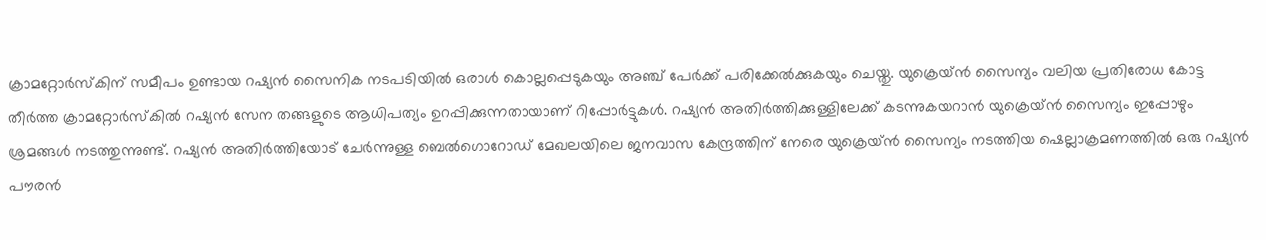ക്രാമറ്റോർസ്കിന് സമീപം ഉണ്ടായ റഷ്യൻ സൈനിക നടപടിയിൽ ഒരാൾ കൊല്ലപ്പെടുകയും അഞ്ച് പേർക്ക് പരിക്കേൽക്കുകയും ചെയ്തു. യുക്രെയ്ൻ സൈന്യം വലിയ പ്രതിരോധ കോട്ട തീർത്ത ക്രാമറ്റോർസ്കിൽ റഷ്യൻ സേന തങ്ങളുടെ ആധിപത്യം ഉറപ്പിക്കുന്നതായാണ് റിപ്പോർട്ടുകൾ. റഷ്യൻ അതിർത്തിക്കുള്ളിലേക്ക് കടന്നുകയറാൻ യുക്രെയ്ൻ സൈന്യം ഇപ്പോഴും ശ്രമങ്ങൾ നടത്തുന്നുണ്ട്. റഷ്യൻ അതിർത്തിയോട് ചേർന്നുള്ള ബെൽഗൊറോഡ് മേഖലയിലെ ജനവാസ കേന്ദ്രത്തിന് നേരെ യുക്രെയ്ൻ സൈന്യം നടത്തിയ ഷെല്ലാക്രമണത്തിൽ ഒരു റഷ്യൻ പൗരൻ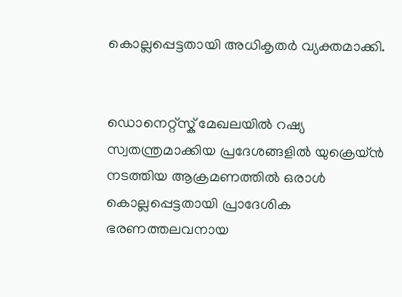കൊല്ലപ്പെട്ടതായി അധികൃതർ വ്യക്തമാക്കി.


ഡൊനെറ്റ്സ്ക് മേഖലയിൽ റഷ്യ സ്വതന്ത്രമാക്കിയ പ്രദേശങ്ങളിൽ യുക്രെയ്ൻ നടത്തിയ ആക്രമണത്തിൽ ഒരാൾ കൊല്ലപ്പെട്ടതായി പ്രാദേശിക ഭരണത്തലവനായ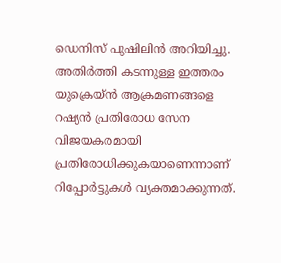ഡെനിസ് പുഷിലിൻ അറിയിച്ചു. അതിർത്തി കടന്നുള്ള ഇത്തരം യുക്രെയ്ൻ ആക്രമണങ്ങളെ റഷ്യൻ പ്രതിരോധ സേന വിജയകരമായി പ്രതിരോധിക്കുകയാണെന്നാണ് റിപ്പോർട്ടുകൾ വ്യക്തമാക്കുന്നത്.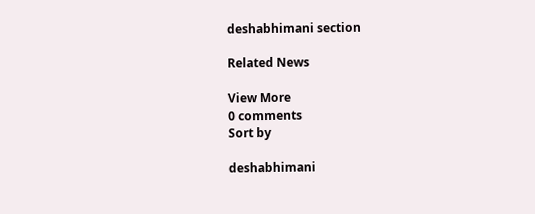deshabhimani section

Related News

View More
0 comments
Sort by

deshabhimani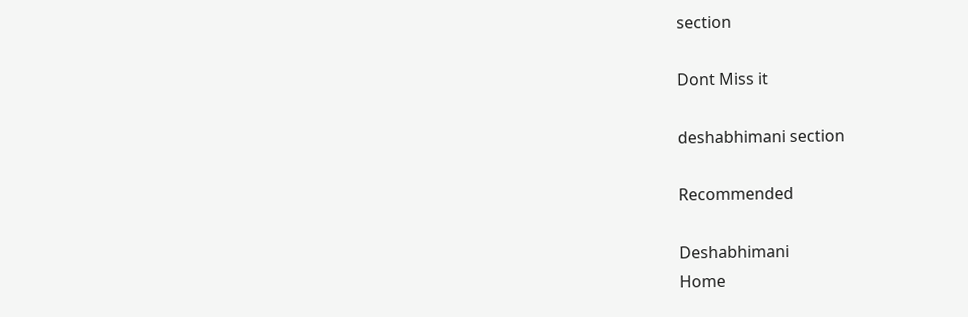section

Dont Miss it

deshabhimani section

Recommended

Deshabhimani
Home